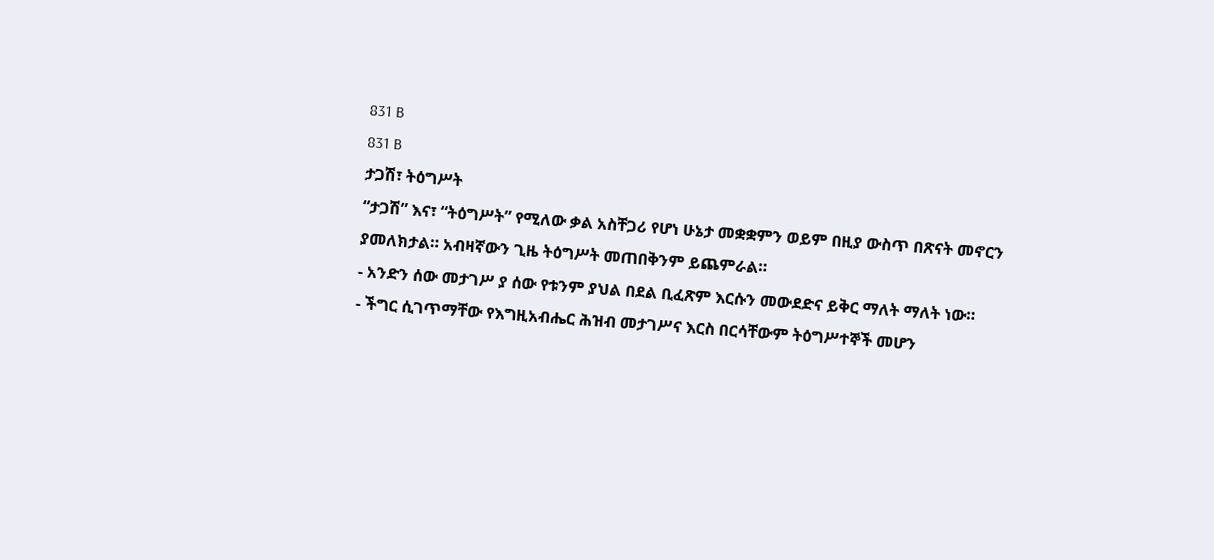831 B
831 B
ታጋሽ፣ ትዕግሥት
“ታጋሽ” እና፣ “ትዕግሥት” የሚለው ቃል አስቸጋሪ የሆነ ሁኔታ መቋቋምን ወይም በዚያ ውስጥ በጽናት መኖርን ያመለክታል። አብዛኛውን ጊዜ ትዕግሥት መጠበቅንም ይጨምራል።
- አንድን ሰው መታገሥ ያ ሰው የቱንም ያህል በደል ቢፈጽም እርሱን መውደድና ይቅር ማለት ማለት ነው።
- ችግር ሲገጥማቸው የእግዚአብሔር ሕዝብ መታገሥና እርስ በርሳቸውም ትዕግሥተኞች መሆን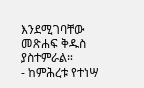እንደሚገባቸው መጽሐፍ ቅዱስ ያስተምራል።
- ከምሕረቱ የተነሣ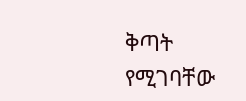ቅጣት የሚገባቸው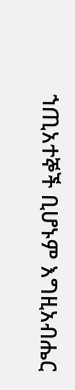ኀጢአተኞች ቢሆኑም እግዚአብሔር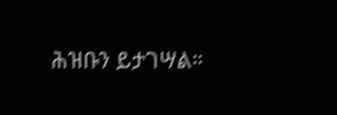ሕዝቡን ይታገሣል።